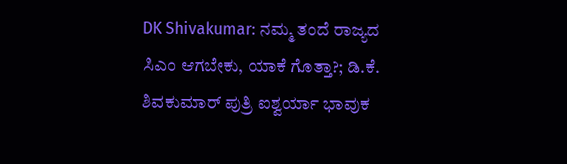DK Shivakumar: ನಮ್ಮ ತಂದೆ ರಾಜ್ಯದ ಸಿಎಂ ಆಗಬೇಕು, ಯಾಕೆ ಗೊತ್ತಾ?; ಡಿ.ಕೆ. ಶಿವಕುಮಾರ್ ಪುತ್ರಿ ಐಶ್ವರ್ಯಾ ಭಾವುಕ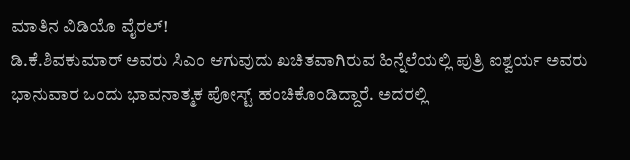ಮಾತಿನ ವಿಡಿಯೊ ವೈರಲ್!
ಡಿ.ಕೆ.ಶಿವಕುಮಾರ್ ಅವರು ಸಿಎಂ ಆಗುವುದು ಖಚಿತವಾಗಿರುವ ಹಿನ್ನೆಲೆಯಲ್ಲಿ ಪುತ್ರಿ ಐಶ್ವರ್ಯ ಅವರು ಭಾನುವಾರ ಒಂದು ಭಾವನಾತ್ಮಕ ಪೋಸ್ಟ್ ಹಂಚಿಕೊಂಡಿದ್ದಾರೆ. ಅದರಲ್ಲಿ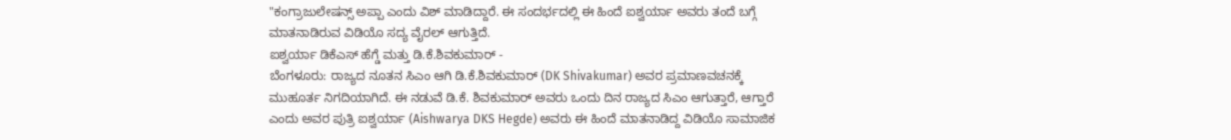"ಕಂಗ್ರಾಜುಲೇಷನ್ಸ್ ಅಪ್ಪಾ ಎಂದು ವಿಶ್ ಮಾಡಿದ್ದಾರೆ. ಈ ಸಂದರ್ಭದಲ್ಲಿ ಈ ಹಿಂದೆ ಐಶ್ವರ್ಯಾ ಅವರು ತಂದೆ ಬಗ್ಗೆ ಮಾತನಾಡಿರುವ ವಿಡಿಯೊ ಸದ್ಯ ವೈರಲ್ ಆಗುತ್ತಿದೆ.
ಐಶ್ವರ್ಯಾ ಡಿಕೆಎಸ್ ಹೆಗ್ಡೆ ಮತ್ತು ಡಿ.ಕೆ.ಶಿವಕುಮಾರ್ -
ಬೆಂಗಳೂರು: ರಾಜ್ಯದ ನೂತನ ಸಿಎಂ ಆಗಿ ಡಿ.ಕೆ.ಶಿವಕುಮಾರ್ (DK Shivakumar) ಅವರ ಪ್ರಮಾಣವಚನಕ್ಕೆ ಮುಹೂರ್ತ ನಿಗದಿಯಾಗಿದೆ. ಈ ನಡುವೆ ಡಿ.ಕೆ. ಶಿವಕುಮಾರ್ ಅವರು ಒಂದು ದಿನ ರಾಜ್ಯದ ಸಿಎಂ ಆಗುತ್ತಾರೆ, ಆಗ್ತಾರೆ ಎಂದು ಅವರ ಪುತ್ರಿ ಐಶ್ವರ್ಯಾ (Aishwarya DKS Hegde) ಅವರು ಈ ಹಿಂದೆ ಮಾತನಾಡಿದ್ದ ವಿಡಿಯೊ ಸಾಮಾಜಿಕ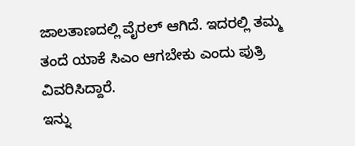ಜಾಲತಾಣದಲ್ಲಿ ವೈರಲ್ ಆಗಿದೆ. ಇದರಲ್ಲಿ ತಮ್ಮ ತಂದೆ ಯಾಕೆ ಸಿಎಂ ಆಗಬೇಕು ಎಂದು ಪುತ್ರಿ ವಿವರಿಸಿದ್ದಾರೆ.
ಇನ್ನು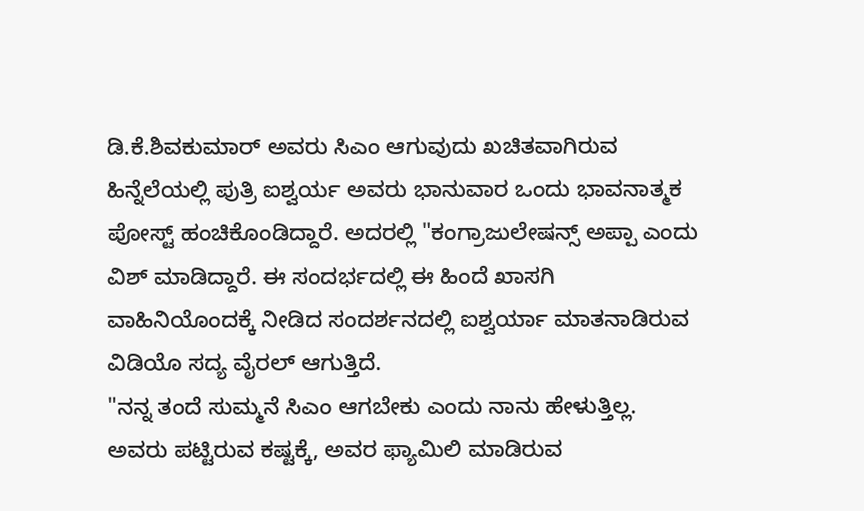ಡಿ.ಕೆ.ಶಿವಕುಮಾರ್ ಅವರು ಸಿಎಂ ಆಗುವುದು ಖಚಿತವಾಗಿರುವ ಹಿನ್ನೆಲೆಯಲ್ಲಿ ಪುತ್ರಿ ಐಶ್ವರ್ಯ ಅವರು ಭಾನುವಾರ ಒಂದು ಭಾವನಾತ್ಮಕ ಪೋಸ್ಟ್ ಹಂಚಿಕೊಂಡಿದ್ದಾರೆ. ಅದರಲ್ಲಿ "ಕಂಗ್ರಾಜುಲೇಷನ್ಸ್ ಅಪ್ಪಾ ಎಂದು ವಿಶ್ ಮಾಡಿದ್ದಾರೆ. ಈ ಸಂದರ್ಭದಲ್ಲಿ ಈ ಹಿಂದೆ ಖಾಸಗಿ ವಾಹಿನಿಯೊಂದಕ್ಕೆ ನೀಡಿದ ಸಂದರ್ಶನದಲ್ಲಿ ಐಶ್ವರ್ಯಾ ಮಾತನಾಡಿರುವ ವಿಡಿಯೊ ಸದ್ಯ ವೈರಲ್ ಆಗುತ್ತಿದೆ.
"ನನ್ನ ತಂದೆ ಸುಮ್ಮನೆ ಸಿಎಂ ಆಗಬೇಕು ಎಂದು ನಾನು ಹೇಳುತ್ತಿಲ್ಲ. ಅವರು ಪಟ್ಟಿರುವ ಕಷ್ಟಕ್ಕೆ, ಅವರ ಫ್ಯಾಮಿಲಿ ಮಾಡಿರುವ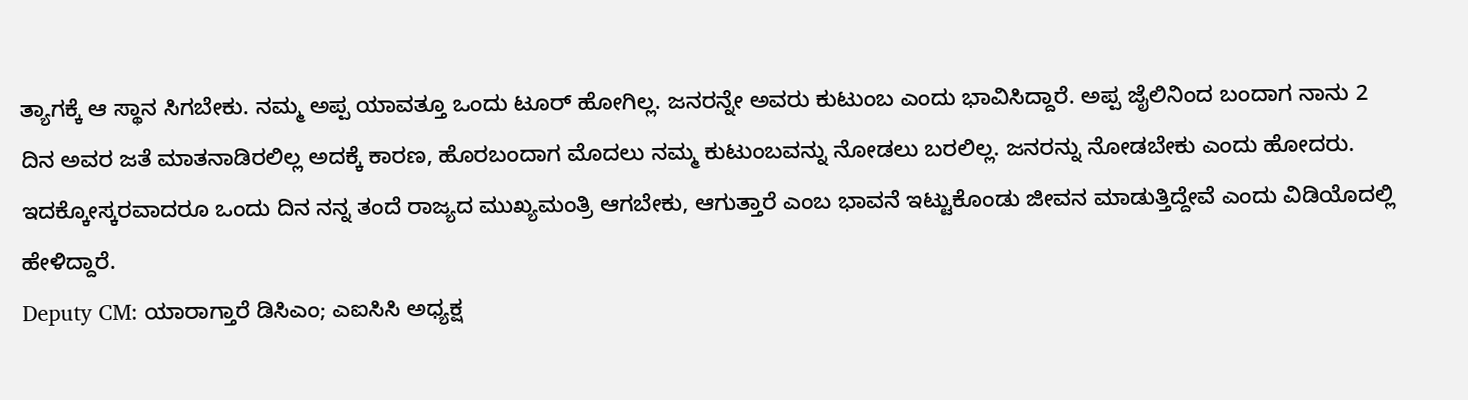ತ್ಯಾಗಕ್ಕೆ ಆ ಸ್ಥಾನ ಸಿಗಬೇಕು. ನಮ್ಮ ಅಪ್ಪ ಯಾವತ್ತೂ ಒಂದು ಟೂರ್ ಹೋಗಿಲ್ಲ. ಜನರನ್ನೇ ಅವರು ಕುಟುಂಬ ಎಂದು ಭಾವಿಸಿದ್ದಾರೆ. ಅಪ್ಪ ಜೈಲಿನಿಂದ ಬಂದಾಗ ನಾನು 2 ದಿನ ಅವರ ಜತೆ ಮಾತನಾಡಿರಲಿಲ್ಲ ಅದಕ್ಕೆ ಕಾರಣ, ಹೊರಬಂದಾಗ ಮೊದಲು ನಮ್ಮ ಕುಟುಂಬವನ್ನು ನೋಡಲು ಬರಲಿಲ್ಲ. ಜನರನ್ನು ನೋಡಬೇಕು ಎಂದು ಹೋದರು. ಇದಕ್ಕೋಸ್ಕರವಾದರೂ ಒಂದು ದಿನ ನನ್ನ ತಂದೆ ರಾಜ್ಯದ ಮುಖ್ಯಮಂತ್ರಿ ಆಗಬೇಕು, ಆಗುತ್ತಾರೆ ಎಂಬ ಭಾವನೆ ಇಟ್ಟುಕೊಂಡು ಜೀವನ ಮಾಡುತ್ತಿದ್ದೇವೆ ಎಂದು ವಿಡಿಯೊದಲ್ಲಿ ಹೇಳಿದ್ದಾರೆ.
Deputy CM: ಯಾರಾಗ್ತಾರೆ ಡಿಸಿಎಂ; ಎಐಸಿಸಿ ಅಧ್ಯಕ್ಷ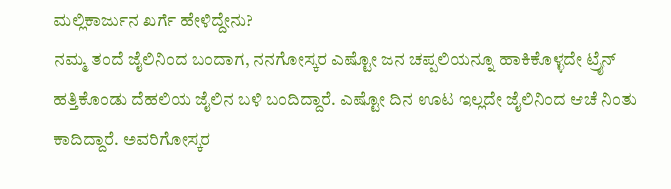ಮಲ್ಲಿಕಾರ್ಜುನ ಖರ್ಗೆ ಹೇಳಿದ್ದೇನು?
ನಮ್ಮ ತಂದೆ ಜೈಲಿನಿಂದ ಬಂದಾಗ, ನನಗೋಸ್ಕರ ಎಷ್ಟೋ ಜನ ಚಪ್ಪಲಿಯನ್ನೂ ಹಾಕಿಕೊಳ್ಳದೇ ಟ್ರೈನ್ ಹತ್ತಿಕೊಂಡು ದೆಹಲಿಯ ಜೈಲಿನ ಬಳಿ ಬಂದಿದ್ದಾರೆ. ಎಷ್ಟೋ ದಿನ ಊಟ ಇಲ್ಲದೇ ಜೈಲಿನಿಂದ ಆಚೆ ನಿಂತು ಕಾದಿದ್ದಾರೆ. ಅವರಿಗೋಸ್ಕರ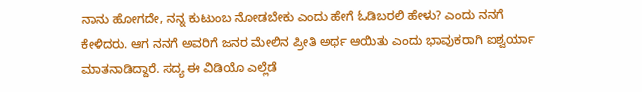ನಾನು ಹೋಗದೇ, ನನ್ನ ಕುಟುಂಬ ನೋಡಬೇಕು ಎಂದು ಹೇಗೆ ಓಡಿಬರಲಿ ಹೇಳು? ಎಂದು ನನಗೆ ಕೇಳಿದರು. ಆಗ ನನಗೆ ಅವರಿಗೆ ಜನರ ಮೇಲಿನ ಪ್ರೀತಿ ಅರ್ಥ ಆಯಿತು ಎಂದು ಭಾವುಕರಾಗಿ ಐಶ್ವರ್ಯಾ ಮಾತನಾಡಿದ್ದಾರೆ. ಸದ್ಯ ಈ ವಿಡಿಯೊ ಎಲ್ಲೆಡೆ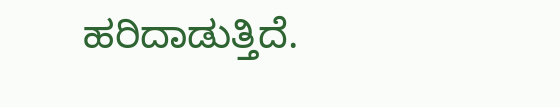ಹರಿದಾಡುತ್ತಿದೆ.